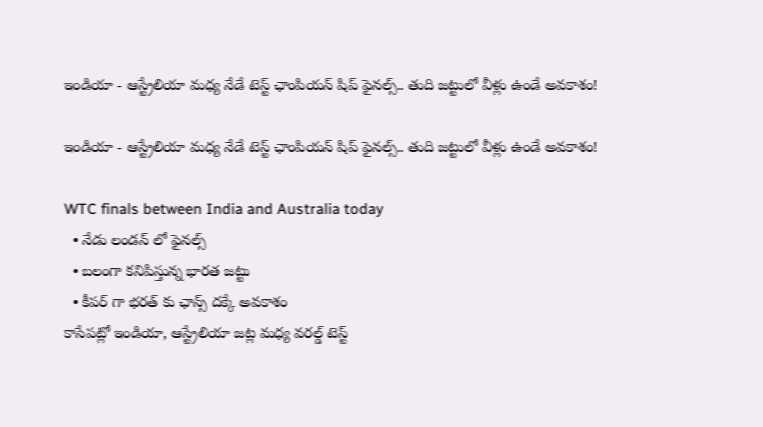ఇండియా - ఆస్ట్రేలియా మధ్య నేడే టెస్ట్ ఛాంపియన్ షిప్ ఫైనల్స్.. తుది జట్టులో వీళ్లు ఉండే అవకాశం!

ఇండియా - ఆస్ట్రేలియా మధ్య నేడే టెస్ట్ ఛాంపియన్ షిప్ ఫైనల్స్.. తుది జట్టులో వీళ్లు ఉండే అవకాశం!

WTC finals between India and Australia today
  • నేడు లండన్ లో ఫైనల్స్
  • బలంగా కనిపిస్తున్న భారత జట్టు
  • కీపర్ గా భరత్ కు ఛాన్స్ దక్కే అవకాశం
కాసేపట్లో ఇండియా, ఆస్ట్రేలియా జట్ల మధ్య వరల్డ్ టెస్ట్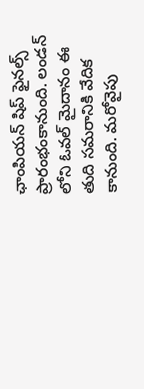ఛాంపియన్ షిప్ ఫైనల్స్ ప్రారంభంకానుంది. లండన్ లోని ఓవల్ మైదానం ఈ తుది సమరానికి వేదిక కానుంది. మరోవైపు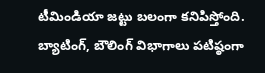టీమిండియా జట్టు బలంగా కనిపిస్తోంది. బ్యాటింగ్, బౌలింగ్ విభాగాలు పటిష్ఠంగా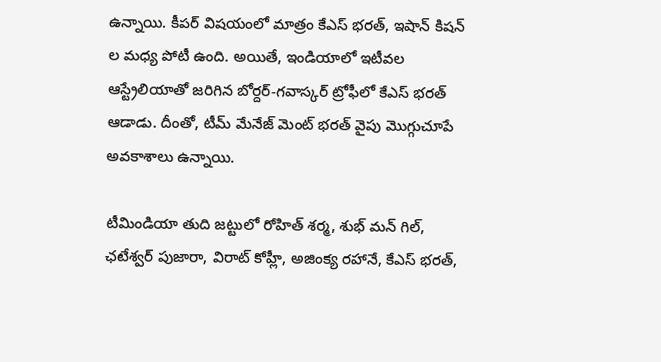ఉన్నాయి. కీపర్ విషయంలో మాత్రం కేఎస్ భరత్, ఇషాన్ కిషన్ ల మధ్య పోటీ ఉంది. అయితే, ఇండియాలో ఇటీవల ఆస్ట్రేలియాతో జరిగిన బోర్దర్-గవాస్కర్ ట్రోఫీలో కేఎస్ భరత్ ఆడాడు. దీంతో, టీమ్ మేనేజ్ మెంట్ భరత్ వైపు మొగ్గుచూపే అవకాశాలు ఉన్నాయి.

టీమిండియా తుది జట్టులో రోహిత్ శర్మ, శుభ్ మన్ గిల్, ఛటేశ్వర్ పుజారా, విరాట్ కోహ్లీ, అజింక్య రహానే, కేఎస్ భరత్,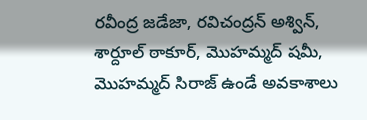రవీంద్ర జడేజా, రవిచంద్రన్ అశ్విన్, శార్దూల్ ఠాకూర్, మొహమ్మద్ షమీ, మొహమ్మద్ సిరాజ్ ఉండే అవకాశాలు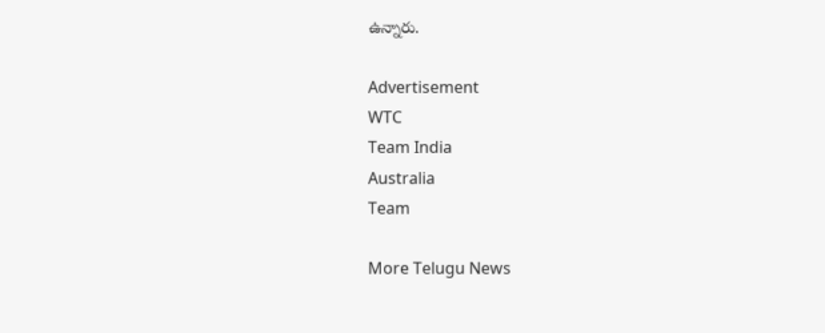ఉన్నారు.

Advertisement
WTC
Team India
Australia
Team

More Telugu News